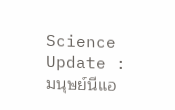Science Update : มนุษย์นีแอ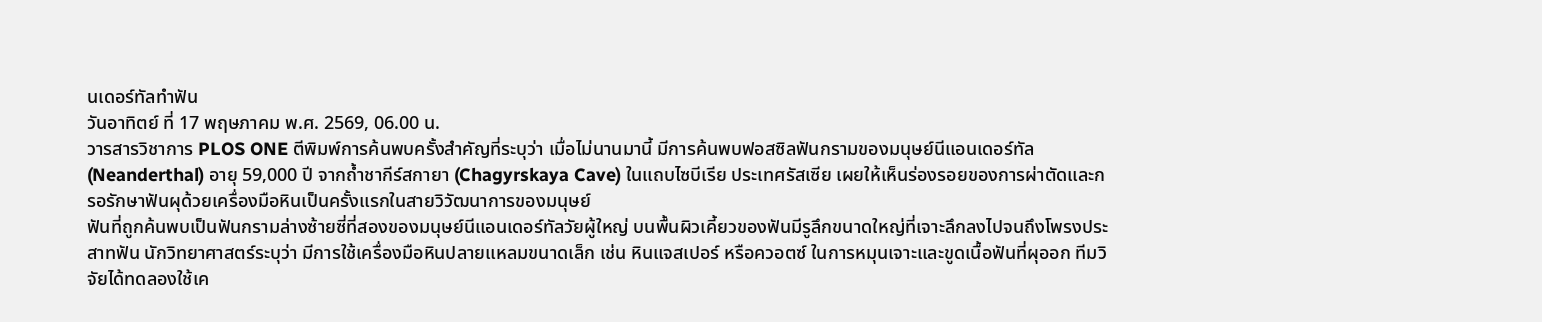นเดอร์ทัลทำฟัน
วันอาทิตย์ ที่ 17 พฤษภาคม พ.ศ. 2569, 06.00 น.
วารสารวิชาการ PLOS ONE ตีพิมพ์การค้นพบครั้งสำคัญที่ระบุว่า เมื่อไม่นานมานี้ มีการค้นพบฟอสซิลฟันกรามของมนุษย์นีแอนเดอร์ทัล (Neanderthal) อายุ 59,000 ปี จากถ้ำชากีร์สกายา (Chagyrskaya Cave) ในแถบไซบีเรีย ประเทศรัสเซีย เผยให้เห็นร่องรอยของการผ่าตัดและกรอรักษาฟันผุด้วยเครื่องมือหินเป็นครั้งแรกในสายวิวัฒนาการของมนุษย์
ฟันที่ถูกค้นพบเป็นฟันกรามล่างซ้ายซี่ที่สองของมนุษย์นีแอนเดอร์ทัลวัยผู้ใหญ่ บนพื้นผิวเคี้ยวของฟันมีรูลึกขนาดใหญ่ที่เจาะลึกลงไปจนถึงโพรงประสาทฟัน นักวิทยาศาสตร์ระบุว่า มีการใช้เครื่องมือหินปลายแหลมขนาดเล็ก เช่น หินแจสเปอร์ หรือควอตซ์ ในการหมุนเจาะและขูดเนื้อฟันที่ผุออก ทีมวิจัยได้ทดลองใช้เค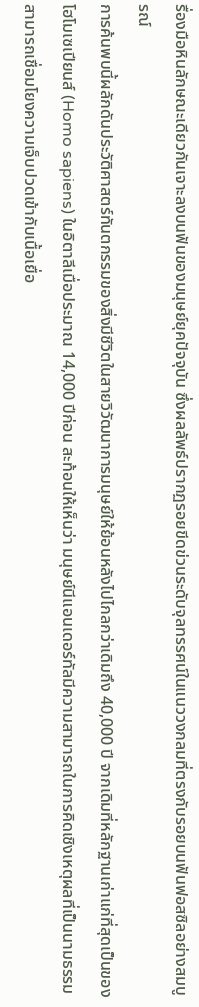รื่องมือหินลักษณะเดียวกันเจาะลงบนฟันของมนุษย์ยุคปัจจุบัน ซึ่งผลลัพธ์ปรากฏรอยขีดข่วนระดับจุลทรรศน์ในแนววงกลมที่ตรงกับรอยบนฟันฟอสซิลอย่างสมบูรณ์
การค้นพบนี้ผลักดันประวัติศาสตร์ทันตกรรมของสิ่งมีชีวิตในสายวิวัฒนาการมนุษย์ให้ย้อนหลังไปไกลกว่าเดิมถึง 40,000 ปี จากเดิมที่หลักฐานเก่าแก่ที่สุดเป็นของโฮโมเซเปียนส์ (Homo sapiens) ในอิตาลีเมื่อประมาณ 14,000 ปีก่อน สะท้อนให้เห็นว่า มนุษย์นีแอนเดอร์ทัลมีความสามารถในการคิดเชิงเหตุผลที่เป็นนามธรรม สามารถเชื่อมโยงความเจ็บปวดเข้ากับเนื้อเยื่อ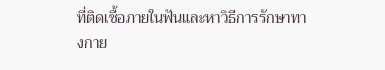ที่ติดเชื้อภายในฟันและหาวิธีการรักษาทางกาย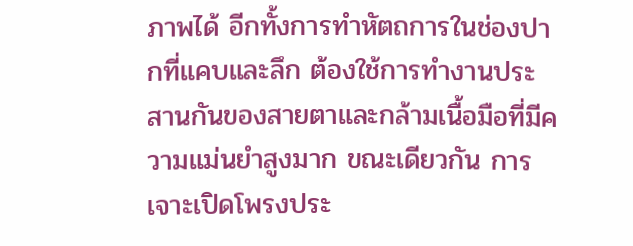ภาพได้ อีกทั้งการทำหัตถการในช่องปากที่แคบและลึก ต้องใช้การทำงานประสานกันของสายตาและกล้ามเนื้อมือที่มีความแม่นยำสูงมาก ขณะเดียวกัน การเจาะเปิดโพรงประ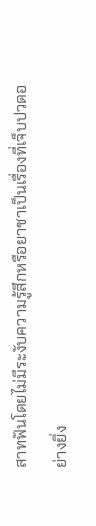สาทฟันโดยไม่มีระงับความรู้สึกหรือยาชาเป็นเรื่องที่เจ็บปวดอย่างยิ่ง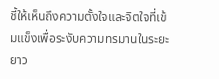ชี้ให้เห็นถึงความตั้งใจและจิตใจที่เข้มแข็งเพื่อระงับความทรมานในระยะยาว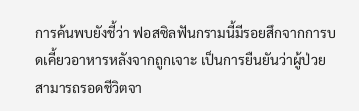การค้นพบยังชี้ว่า ฟอสซิลฟันกรามนี้มีรอยสึกจากการบดเคี้ยวอาหารหลังจากถูกเจาะ เป็นการยืนยันว่าผู้ป่วยสามารถรอดชีวิตจา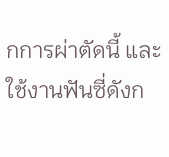กการผ่าตัดนี้ และใช้งานฟันซี่ดังก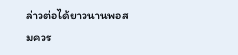ล่าวต่อได้ยาวนานพอสมควร